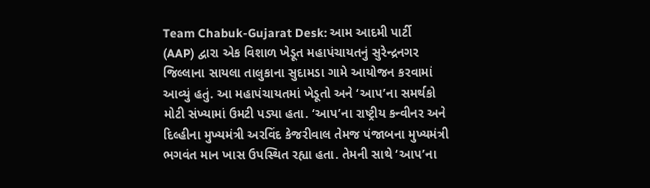Team Chabuk-Gujarat Desk: આમ આદમી પાર્ટી (AAP) દ્વારા એક વિશાળ ખેડૂત મહાપંચાયતનું સુરેન્દ્રનગર જિલ્લાના સાયલા તાલુકાના સુદામડા ગામે આયોજન કરવામાં આવ્યું હતું. આ મહાપંચાયતમાં ખેડૂતો અને ‘આપ’ના સમર્થકો મોટી સંખ્યામાં ઉમટી પડ્યા હતા. ‘આપ’ના રાષ્ટ્રીય કન્વીનર અને દિલ્હીના મુખ્યમંત્રી અરવિંદ કેજરીવાલ તેમજ પંજાબના મુખ્યમંત્રી ભગવંત માન ખાસ ઉપસ્થિત રહ્યા હતા. તેમની સાથે ‘આપ’ના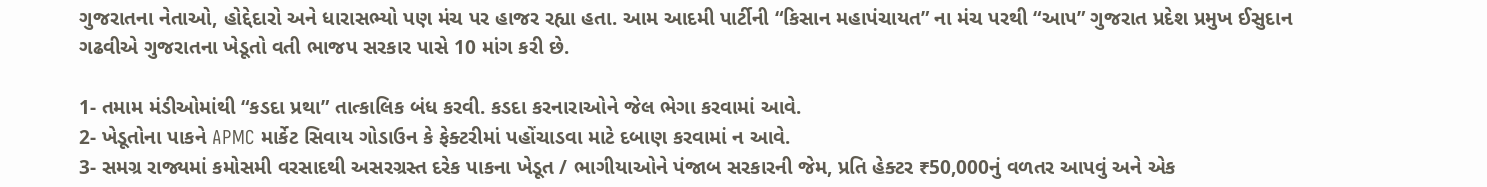ગુજરાતના નેતાઓ, હોદ્દેદારો અને ધારાસભ્યો પણ મંચ પર હાજર રહ્યા હતા. આમ આદમી પાર્ટીની “કિસાન મહાપંચાયત” ના મંચ પરથી “આપ” ગુજરાત પ્રદેશ પ્રમુખ ઈસુદાન ગઢવીએ ગુજરાતના ખેડૂતો વતી ભાજપ સરકાર પાસે 10 માંગ કરી છે.

1- તમામ મંડીઓમાંથી “કડદા પ્રથા” તાત્કાલિક બંધ કરવી. કડદા કરનારાઓને જેલ ભેગા કરવામાં આવે.
2- ખેડૂતોના પાકને APMC માર્કેટ સિવાય ગોડાઉન કે ફેક્ટરીમાં પહોંચાડવા માટે દબાણ કરવામાં ન આવે.
3- સમગ્ર રાજ્યમાં કમોસમી વરસાદથી અસરગ્રસ્ત દરેક પાકના ખેડૂત / ભાગીયાઓને પંજાબ સરકારની જેમ, પ્રતિ હેક્ટર ₹50,000નું વળતર આપવું અને એક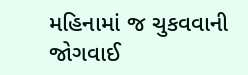મહિનામાં જ ચુકવવાની જોગવાઈ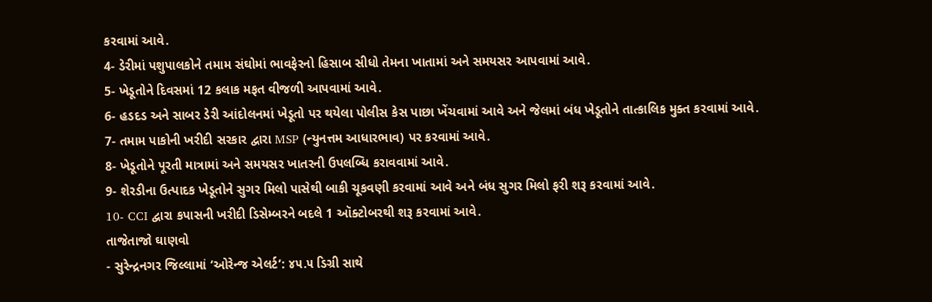કરવામાં આવે.
4- ડેરીમાં પશુપાલકોને તમામ સંઘોમાં ભાવફેરનો હિસાબ સીધો તેમના ખાતામાં અને સમયસર આપવામાં આવે.
5- ખેડૂતોને દિવસમાં 12 કલાક મફત વીજળી આપવામાં આવે.
6- હડદડ અને સાબર ડેરી આંદોલનમાં ખેડૂતો પર થયેલા પોલીસ કેસ પાછા ખેંચવામાં આવે અને જેલમાં બંધ ખેડૂતોને તાત્કાલિક મુક્ત કરવામાં આવે.
7- તમામ પાકોની ખરીદી સરકાર દ્વારા MSP (ન્યુનત્તમ આધારભાવ) પર કરવામાં આવે.
8- ખેડૂતોને પૂરતી માત્રામાં અને સમયસર ખાતરની ઉપલબ્ધિ કરાવવામાં આવે.
9- શેરડીના ઉત્પાદક ખેડૂતોને સુગર મિલો પાસેથી બાકી ચૂકવણી કરવામાં આવે અને બંધ સુગર મિલો ફરી શરૂ કરવામાં આવે.
10- CCI દ્વારા કપાસની ખરીદી ડિસેમ્બરને બદલે 1 ઑક્ટોબરથી શરૂ કરવામાં આવે.
તાજેતાજો ઘાણવો
- સુરેન્દ્રનગર જિલ્લામાં ‘ઓરેન્જ એલર્ટ’: ૪૫.૫ ડિગ્રી સાથે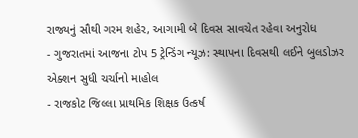રાજ્યનું સૌથી ગરમ શહેર, આગામી બે દિવસ સાવચેત રહેવા અનુરોધ
- ગુજરાતમાં આજના ટોપ 5 ટ્રેન્ડિંગ ન્યૂઝ: સ્થાપના દિવસથી લઈને બુલડોઝર એક્શન સુધી ચર્ચાનો માહોલ
- રાજકોટ જિલ્લા પ્રાથમિક શિક્ષક ઉત્કર્ષ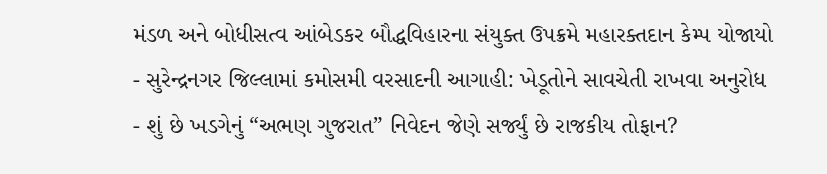મંડળ અને બોધીસત્વ આંબેડકર બૌદ્ધવિહારના સંયુક્ત ઉપક્રમે મહારક્તદાન કેમ્પ યોજાયો
- સુરેન્દ્રનગર જિલ્લામાં કમોસમી વરસાદની આગાહી: ખેડૂતોને સાવચેતી રાખવા અનુરોધ
- શું છે ખડગેનું “અભણ ગુજરાત” નિવેદન જેણે સર્જ્યું છે રાજકીય તોફાન?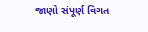જાણો સંપૂર્ણ વિગત